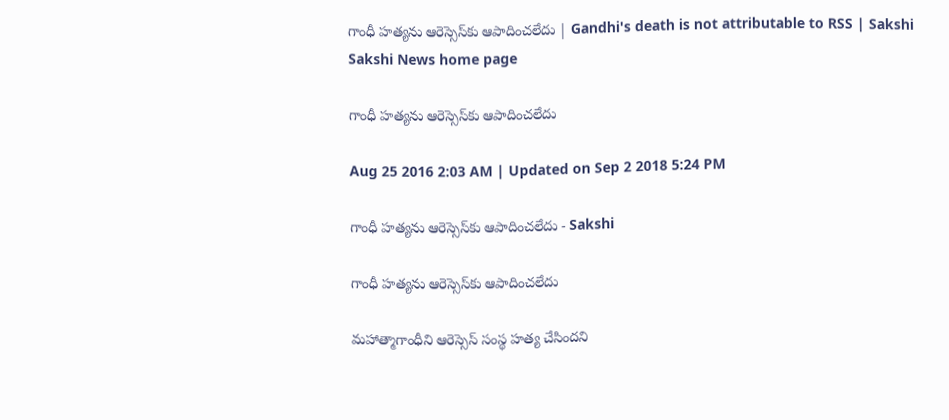గాంధీ హత్యను ఆరెస్సెస్‌కు ఆపాదించలేదు | Gandhi's death is not attributable to RSS | Sakshi
Sakshi News home page

గాంధీ హత్యను ఆరెస్సెస్‌కు ఆపాదించలేదు

Aug 25 2016 2:03 AM | Updated on Sep 2 2018 5:24 PM

గాంధీ హత్యను ఆరెస్సెస్‌కు ఆపాదించలేదు - Sakshi

గాంధీ హత్యను ఆరెస్సెస్‌కు ఆపాదించలేదు

మహాత్మాగాంధీని ఆరెస్సెస్ సంస్థ హత్య చేసిందని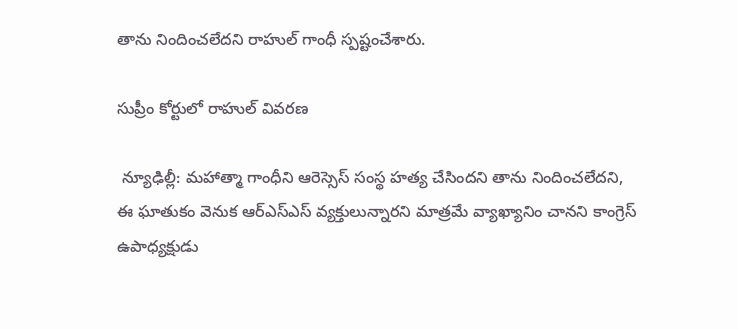తాను నిందించలేదని రాహుల్ గాంధీ స్పష్టంచేశారు.

సుప్రీం కోర్టులో రాహుల్ వివరణ

 న్యూఢిల్లీ: మహాత్మా గాంధీని ఆరెస్సెస్ సంస్థ హత్య చేసిందని తాను నిందించలేదని, ఈ ఘాతుకం వెనుక ఆర్‌ఎస్‌ఎస్ వ్యక్తులున్నారని మాత్రమే వ్యాఖ్యానిం చానని కాంగ్రెస్ ఉపాధ్యక్షుడు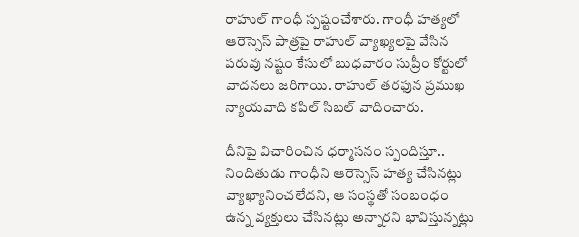రాహుల్ గాంధీ స్పష్టంచేశారు. గాంధీ హత్యలో ఆరెస్సెస్ పాత్రపై రాహుల్ వ్యాఖ్యలపై వేసిన పరువు నష్టం కేసులో బుధవారం సుప్రీం కోర్టులో వాదనలు జరిగాయి. రాహుల్ తరఫున ప్రముఖ న్యాయవాది కపిల్ సిబల్ వాదించారు.

దీనిపై విచారించిన ధర్మాసనం స్పందిస్తూ.. నిందితుడు గాంధీని ఆరెస్సెస్ హత్య చేసినట్లు వ్యాఖ్యానించలేదని, ఆ సంస్థతో సంబంధం ఉన్న వ్యక్తులు చేసినట్లు అన్నారని భావిస్తున్నట్లు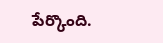పేర్కొంది.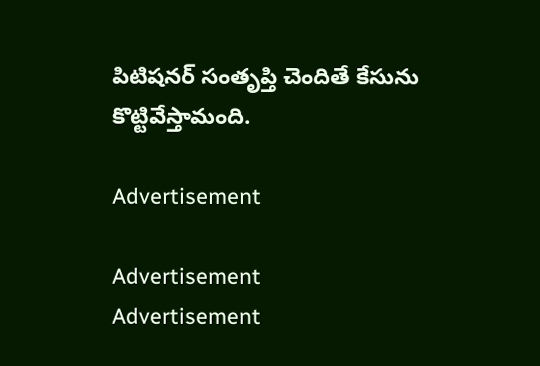పిటిషనర్ సంతృప్తి చెందితే కేసును కొట్టివేస్తామంది.

Advertisement

Advertisement
Advertisement